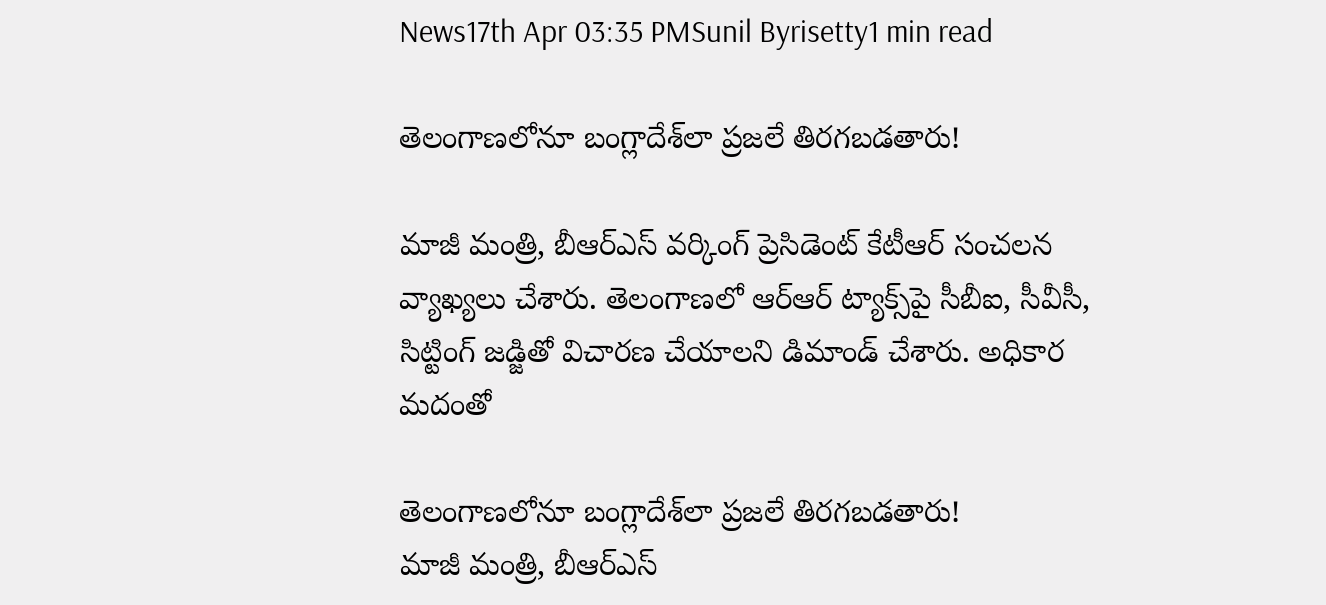News17th Apr 03:35 PMSunil Byrisetty1 min read

తెలంగాణలోనూ బంగ్లాదేశ్‌లా ప్రజలే తిరగబడతారు!

మాజీ మంత్రి, బీఆర్ఎస్ వర్కింగ్ ప్రెసిడెంట్ కేటీఆర్ సంచలన వ్యాఖ్యలు చేశారు. తెలంగాణలో ఆర్ఆర్ ట్యాక్స్‌పై సీబీఐ, సీవీసీ, సిట్టింగ్ జడ్జితో విచారణ చేయాలని డిమాండ్ చేశారు. అధికార మదంతో

తెలంగాణలోనూ బంగ్లాదేశ్‌లా ప్రజలే తిరగబడతారు!
మాజీ మంత్రి, బీఆర్ఎస్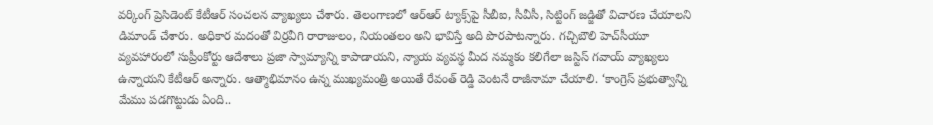వర్కింగ్ ప్రెసిడెంట్ కేటీఆర్ సంచలన వ్యాఖ్యలు చేశారు. తెలంగాణలో ఆర్ఆర్ ట్యాక్స్‌పై సీబీఐ, సీవీసీ, సిట్టింగ్ జడ్జితో విచారణ చేయాలని డిమాండ్ చేశారు. అధికార మదంతో విర్రవీగి రారాజులం, నియంతలం అని భావిస్తే అది పొరపాటన్నారు. గచ్చిబౌలి హెచ్‌సీయూ వ్యవహారంలో సుప్రీంకోర్టు ఆదేశాలు ప్రజా స్వామ్యాన్ని కాపాడాయని, న్యాయ వ్యవస్థ మీద నమ్మకం కలిగేలా జస్టిస్ గవాయ్ వ్యాఖ్యలు ఉన్నాయని కేటీఆర్ అన్నారు. ఆత్మాభిమానం ఉన్న ముఖ్యమంత్రి అయితే రేవంత్ రెడ్డి వెంటనే రాజీనామా చేయాలి. ‘కాంగ్రెస్ ప్రభుత్వాన్ని మేము పడగొట్టుడు ఏంది..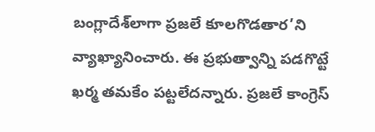బంగ్లాదేశ్‌లాగా ప్రజలే కూలగొడతార’ని వ్యాఖ్యానించారు. ఈ ప్రభుత్వాన్ని పడగొట్టే ఖర్మ తమకేం పట్టలేదన్నారు. ప్రజలే కాంగ్రెస్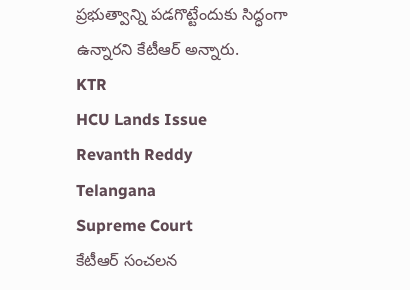ప్రభుత్వాన్ని పడగొట్టేందుకు సిద్ధంగా ఉన్నారని కేటీఆర్ అన్నారు.
KTR
HCU Lands Issue
Revanth Reddy
Telangana
Supreme Court
కేటీఆర్ సంచలన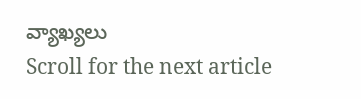వ్యాఖ్యలు
Scroll for the next article